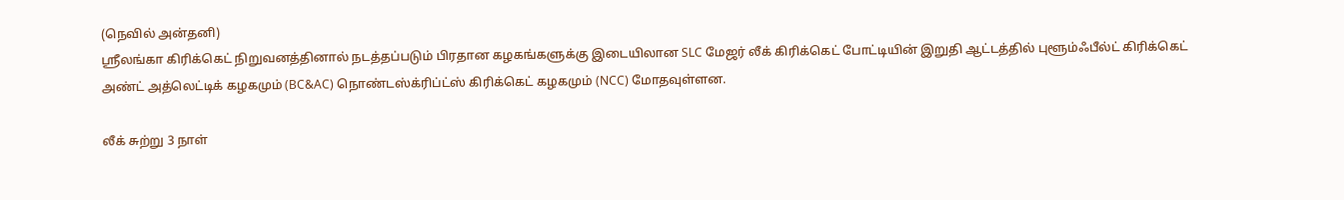(நெவில் அன்தனி)
ஸ்ரீலங்கா கிரிக்கெட் நிறுவனத்தினால் நடத்தப்படும் பிரதான கழகங்களுக்கு இடையிலான SLC மேஜர் லீக் கிரிக்கெட் போட்டியின் இறுதி ஆட்டத்தில் புளூம்ஃபீல்ட் கிரிக்கெட் அண்ட் அத்லெட்டிக் கழகமும் (BC&AC) நொண்டஸ்க்ரிப்ட்ஸ் கிரிக்கெட் கழகமும் (NCC) மோதவுள்ளன.

லீக் சுற்று 3 நாள்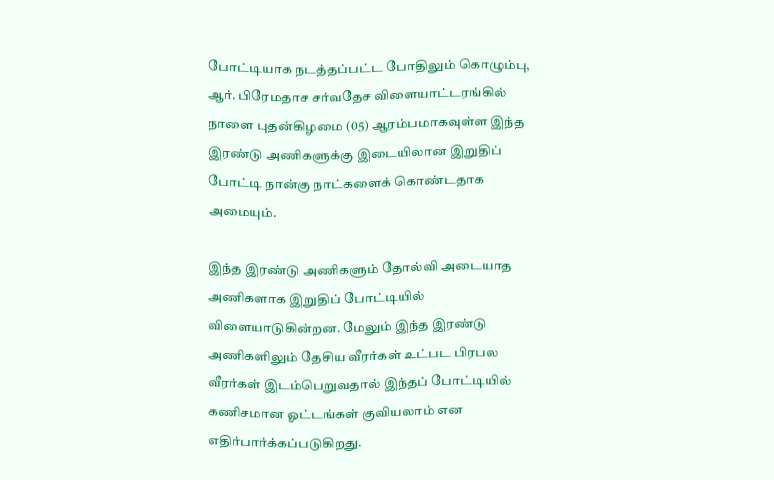போட்டியாக நடத்தப்பட்ட போதிலும் கொழும்பு, ஆர். பிரேமதாச சர்வதேச விளையாட்டரங்கில் நாளை புதன்கிழமை (05) ஆரம்பமாகவுள்ள இந்த இரண்டு அணிகளுக்கு இடையிலான இறுதிப் போட்டி நான்கு நாட்களைக் கொண்டதாக அமையும்.

இந்த இரண்டு அணிகளும் தோல்வி அடையாத அணிகளாக இறுதிப் போட்டியில் விளையாடுகின்றன. மேலும் இந்த இரண்டு அணிகளிலும் தேசிய வீரர்கள் உட்பட பிரபல வீரர்கள் இடம்பெறுவதால் இந்தப் போட்டியில் கணிசமான ஓட்டங்கள் குவியலாம் என எதிர்பார்க்கப்படுகிறது.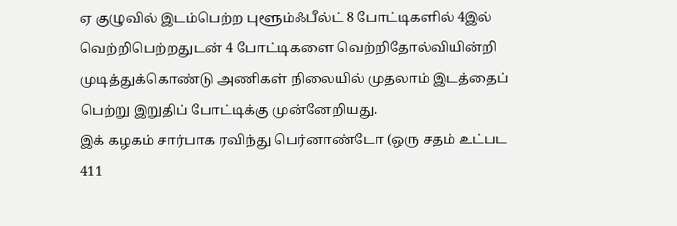ஏ குழுவில் இடம்பெற்ற புளூம்ஃபீல்ட் 8 போட்டிகளில் 4இல் வெற்றிபெற்றதுடன் 4 போட்டிகளை வெற்றிதோல்வியின்றி முடித்துக்கொண்டு அணிகள் நிலையில் முதலாம் இடத்தைப் பெற்று இறுதிப் போட்டிக்கு முன்னேறியது.
இக் கழகம் சார்பாக ரவிந்து பெர்னாண்டோ (ஒரு சதம் உட்பட 411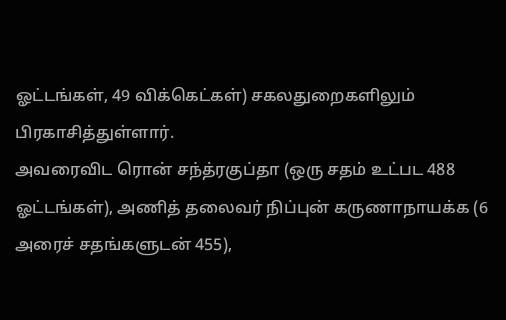ஓட்டங்கள், 49 விக்கெட்கள்) சகலதுறைகளிலும் பிரகாசித்துள்ளார்.
அவரைவிட ரொன் சந்த்ரகுப்தா (ஒரு சதம் உட்பட 488 ஓட்டங்கள்), அணித் தலைவர் நிப்புன் கருணாநாயக்க (6 அரைச் சதங்களுடன் 455),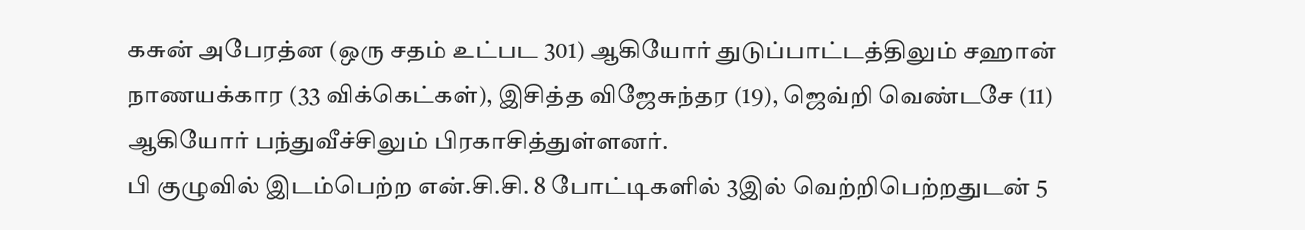கசுன் அபேரத்ன (ஒரு சதம் உட்பட 301) ஆகியோர் துடுப்பாட்டத்திலும் சஹான் நாணயக்கார (33 விக்கெட்கள்), இசித்த விஜேசுந்தர (19), ஜெவ்றி வெண்டசே (11) ஆகியோர் பந்துவீச்சிலும் பிரகாசித்துள்ளனர்.
பி குழுவில் இடம்பெற்ற என்.சி.சி. 8 போட்டிகளில் 3இல் வெற்றிபெற்றதுடன் 5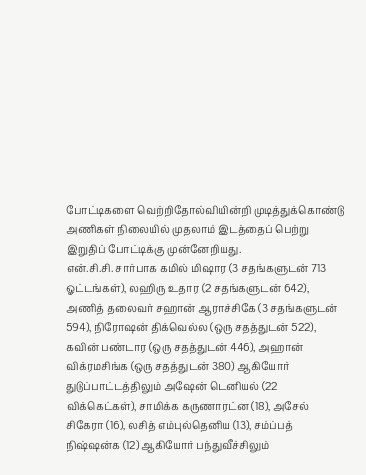போட்டிகளை வெற்றிதோல்வியின்றி முடித்துக்கொண்டு அணிகள் நிலையில் முதலாம் இடத்தைப் பெற்று இறுதிப் போட்டிக்கு முன்னேறியது.
என்.சி.சி. சார்பாக கமில் மிஷார (3 சதங்களுடன் 713 ஓட்டங்கள்), லஹிரு உதார (2 சதங்களுடன் 642), அணித் தலைவர் சஹான் ஆராச்சிகே (3 சதங்களுடன் 594), நிரோஷன் திக்வெல்ல (ஒரு சதத்துடன் 522), கவின் பண்டார (ஒரு சதத்துடன் 446), அஹான் விக்ரமசிங்க (ஒரு சதத்துடன் 380) ஆகியோர் துடுப்பாட்டத்திலும் அஷேன் டெனியல் (22 விக்கெட்கள்), சாமிக்க கருணாரட்ன (18), அசேல் சிகேரா (16), லசித் எம்புல்தெனிய (13), சம்ப்பத் நிஷ்ஷன்க (12) ஆகியோர் பந்துவீச்சிலும்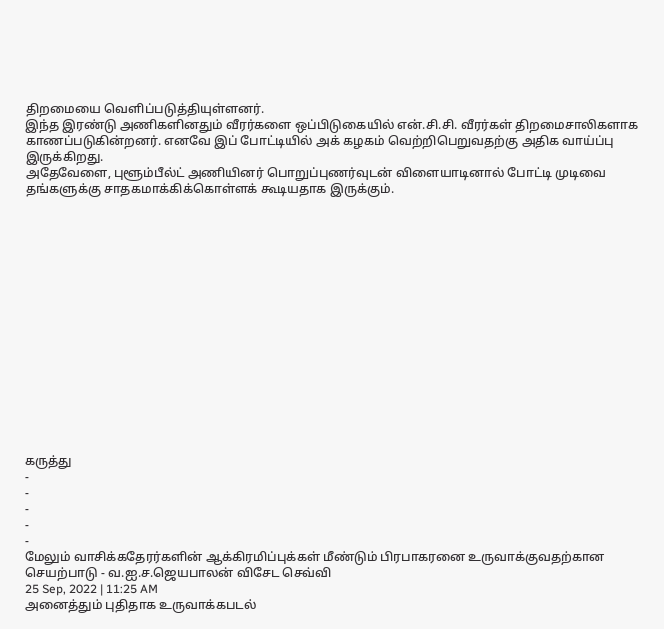திறமையை வெளிப்படுத்தியுள்ளனர்.
இந்த இரண்டு அணிகளினதும் வீரர்களை ஒப்பிடுகையில் என்.சி.சி. வீரர்கள் திறமைசாலிகளாக காணப்படுகின்றனர். எனவே இப் போட்டியில் அக் கழகம் வெற்றிபெறுவதற்கு அதிக வாய்ப்பு இருக்கிறது.
அதேவேளை, புளூம்பீல்ட் அணியினர் பொறுப்புணர்வுடன் விளையாடினால் போட்டி முடிவை தங்களுக்கு சாதகமாக்கிக்கொள்ளக் கூடியதாக இருக்கும்.
















கருத்து
-
-
-
-
-
மேலும் வாசிக்கதேரர்களின் ஆக்கிரமிப்புக்கள் மீண்டும் பிரபாகரனை உருவாக்குவதற்கான செயற்பாடு - வ.ஐ.ச.ஜெயபாலன் விசேட செவ்வி
25 Sep, 2022 | 11:25 AM
அனைத்தும் புதிதாக உருவாக்கபடல்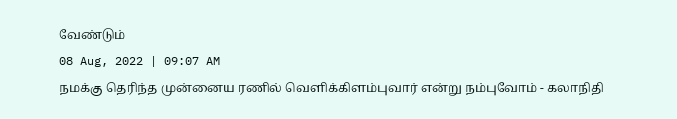வேண்டும்
08 Aug, 2022 | 09:07 AM
நமக்கு தெரிந்த முன்னைய ரணில் வெளிக்கிளம்புவார் என்று நம்புவோம் - கலாநிதி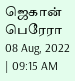ஜெகான் பெரேரா
08 Aug, 2022 | 09:15 AM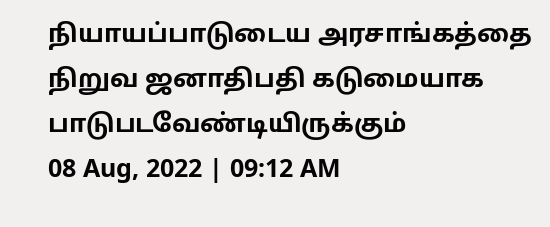நியாயப்பாடுடைய அரசாங்கத்தை நிறுவ ஜனாதிபதி கடுமையாக பாடுபடவேண்டியிருக்கும்
08 Aug, 2022 | 09:12 AM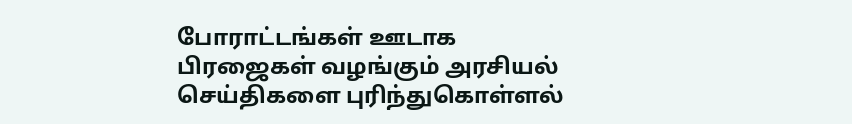போராட்டங்கள் ஊடாக பிரஜைகள் வழங்கும் அரசியல் செய்திகளை புரிந்துகொள்ளல்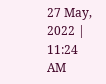27 May, 2022 | 11:24 AM